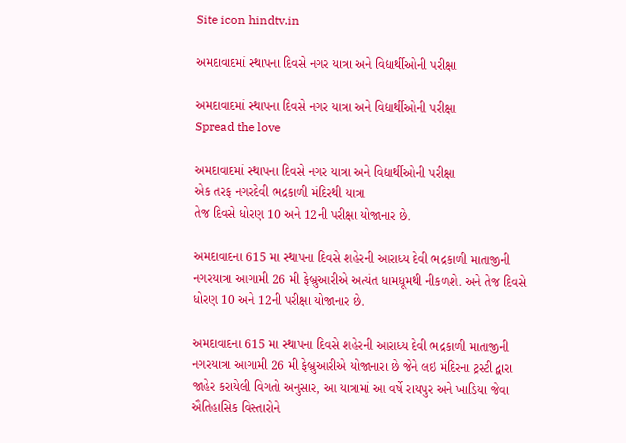Site icon hindtv.in

અમદાવાદમાં સ્થાપના દિવસે નગર યાત્રા અને વિદ્યાર્થીઓની પરીક્ષા

અમદાવાદમાં સ્થાપના દિવસે નગર યાત્રા અને વિદ્યાર્થીઓની પરીક્ષા
Spread the love

અમદાવાદમાં સ્થાપના દિવસે નગર યાત્રા અને વિદ્યાર્થીઓની પરીક્ષા
એક તરફ નગરદેવી ભદ્રકાળી મંદિરથી યાત્રા
તેજ દિવસે ધોરણ 10 અને 12ની પરીક્ષા યોજાનાર છે.

અમદાવાદના 615 મા સ્થાપના દિવસે શહેરની આરાધ્ય દેવી ભદ્રકાળી માતાજીની નગરયાત્રા આગામી 26 મી ફેબ્રુઆરીએ અત્યંત ધામધૂમથી નીકળશે. અને તેજ દિવસે ધોરણ 10 અને 12ની પરીક્ષા યોજાનાર છે.

અમદાવાદના 615 મા સ્થાપના દિવસે શહેરની આરાધ્ય દેવી ભદ્રકાળી માતાજીની નગરયાત્રા આગામી 26 મી ફેબ્રુઆરીએ યોજાનારા છે જેને લઇ મંદિરના ટ્રસ્ટી દ્વારા જાહેર કરાયેલી વિગતો અનુસાર, આ યાત્રામાં આ વર્ષે રાયપુર અને ખાડિયા જેવા ઐતિહાસિક વિસ્તારોને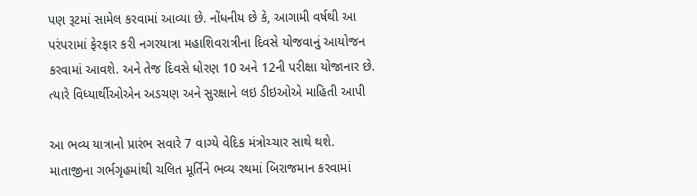પણ રૂટમાં સામેલ કરવામાં આવ્યા છે. નોંધનીય છે કે, આગામી વર્ષથી આ પરંપરામાં ફેરફાર કરી નગરયાત્રા મહાશિવરાત્રીના દિવસે યોજવાનું આયોજન કરવામાં આવશે. અને તેજ દિવસે ધોરણ 10 અને 12ની પરીક્ષા યોજાનાર છે. ત્યારે વિધ્યાર્થીઓએન અડચણ અને સુરક્ષાને લઇ ડીઇઓએ માહિતી આપી

આ ભવ્ય યાત્રાનો પ્રારંભ સવારે 7 વાગ્યે વેદિક મંત્રોચ્ચાર સાથે થશે. માતાજીના ગર્ભગૃહમાંથી ચલિત મૂર્તિને ભવ્ય રથમાં બિરાજમાન કરવામાં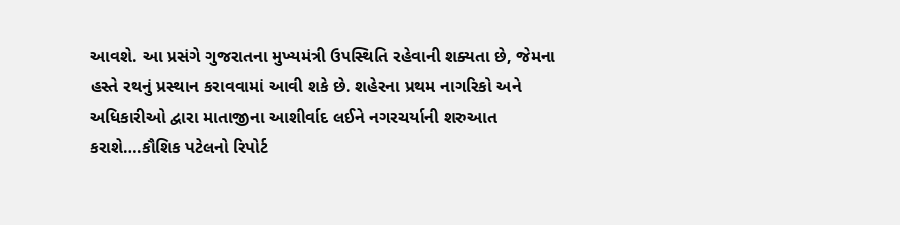આવશે. આ પ્રસંગે ગુજરાતના મુખ્યમંત્રી ઉપસ્થિતિ રહેવાની શક્યતા છે, જેમના હસ્તે રથનું પ્રસ્થાન કરાવવામાં આવી શકે છે. શહેરના પ્રથમ નાગરિકો અને અધિકારીઓ દ્વારા માતાજીના આશીર્વાદ લઈને નગરચર્યાની શરુઆત કરાશે….કૌશિક પટેલનો રિપોર્ટ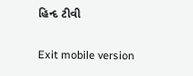હિન્દ ટીવી

Exit mobile version